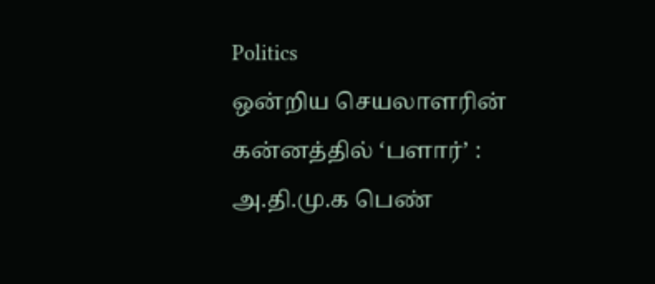Politics
ஒன்றிய செயலாளரின் கன்னத்தில் ‘பளார்’ : அ.தி.மு.க பெண்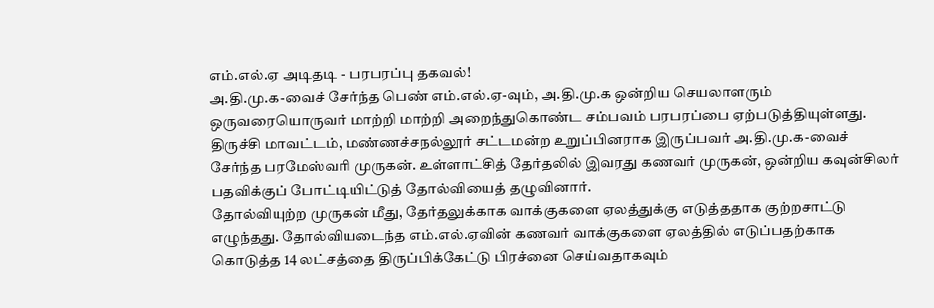எம்.எல்.ஏ அடிதடி - பரபரப்பு தகவல்!
அ.தி.மு.க-வைச் சேர்ந்த பெண் எம்.எல்.ஏ-வும், அ.தி.மு.க ஒன்றிய செயலாளரும் ஒருவரையொருவர் மாற்றி மாற்றி அறைந்துகொண்ட சம்பவம் பரபரப்பை ஏற்படுத்தியுள்ளது.
திருச்சி மாவட்டம், மண்ணச்சநல்லூர் சட்டமன்ற உறுப்பினராக இருப்பவர் அ.தி.மு.க-வைச் சேர்ந்த பரமேஸ்வரி முருகன். உள்ளாட்சித் தேர்தலில் இவரது கணவர் முருகன், ஒன்றிய கவுன்சிலர் பதவிக்குப் போட்டியிட்டுத் தோல்வியைத் தழுவினார்.
தோல்வியுற்ற முருகன் மீது, தேர்தலுக்காக வாக்குகளை ஏலத்துக்கு எடுத்ததாக குற்றசாட்டு எழுந்தது. தோல்வியடைந்த எம்.எல்.ஏவின் கணவர் வாக்குகளை ஏலத்தில் எடுப்பதற்காக கொடுத்த 14 லட்சத்தை திருப்பிக்கேட்டு பிரச்னை செய்வதாகவும்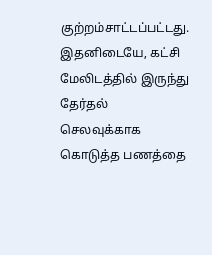குற்றம்சாட்டப்பட்டது.
இதனிடையே, கட்சி மேலிடத்தில் இருந்து தேர்தல் செலவுக்காக கொடுத்த பணத்தை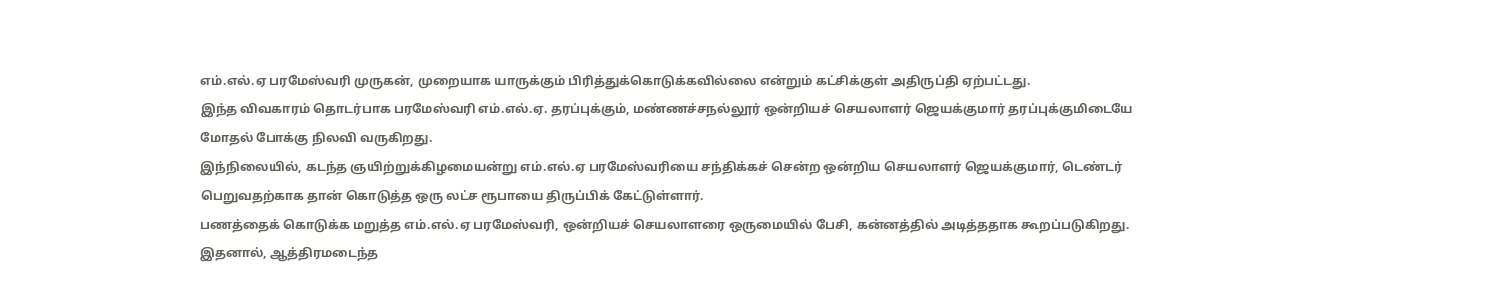எம்.எல்.ஏ பரமேஸ்வரி முருகன், முறையாக யாருக்கும் பிரித்துக்கொடுக்கவில்லை என்றும் கட்சிக்குள் அதிருப்தி ஏற்பட்டது.
இந்த விவகாரம் தொடர்பாக பரமேஸ்வரி எம்.எல்.ஏ. தரப்புக்கும், மண்ணச்சநல்லூர் ஒன்றியச் செயலாளர் ஜெயக்குமார் தரப்புக்குமிடையே மோதல் போக்கு நிலவி வருகிறது.
இந்நிலையில், கடந்த ஞயிற்றுக்கிழமையன்று எம்.எல்.ஏ பரமேஸ்வரியை சந்திக்கச் சென்ற ஒன்றிய செயலாளர் ஜெயக்குமார், டெண்டர் பெறுவதற்காக தான் கொடுத்த ஒரு லட்ச ரூபாயை திருப்பிக் கேட்டுள்ளார்.
பணத்தைக் கொடுக்க மறுத்த எம்.எல்.ஏ பரமேஸ்வரி, ஒன்றியச் செயலாளரை ஒருமையில் பேசி, கன்னத்தில் அடித்ததாக கூறப்படுகிறது. இதனால், ஆத்திரமடைந்த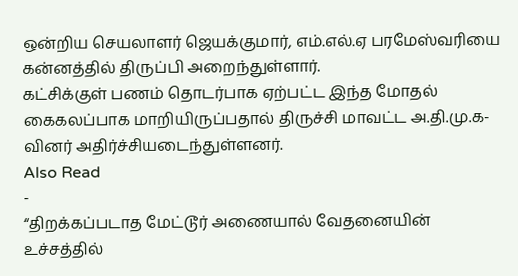ஒன்றிய செயலாளர் ஜெயக்குமார், எம்.எல்.ஏ பரமேஸ்வரியை கன்னத்தில் திருப்பி அறைந்துள்ளார்.
கட்சிக்குள் பணம் தொடர்பாக ஏற்பட்ட இந்த மோதல் கைகலப்பாக மாறியிருப்பதால் திருச்சி மாவட்ட அ.தி.மு.க-வினர் அதிர்ச்சியடைந்துள்ளனர்.
Also Read
-
“திறக்கப்படாத மேட்டூர் அணையால் வேதனையின் உச்சத்தில்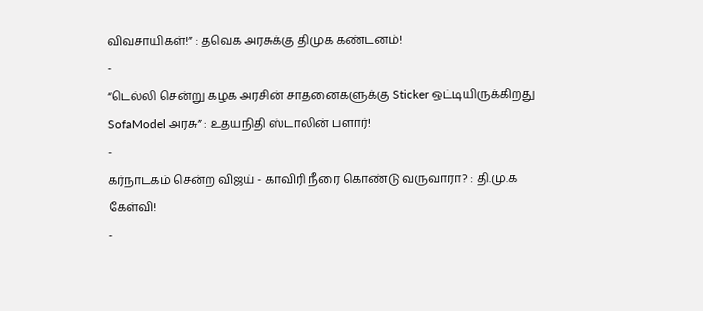விவசாயிகள்!” : தவெக அரசுக்கு திமுக கண்டனம்!
-
“டெல்லி சென்று கழக அரசின் சாதனைகளுக்கு Sticker ஒட்டியிருக்கிறது SofaModel அரசு” : உதயநிதி ஸ்டாலின் பளார்!
-
கர்நாடகம் சென்ற விஜய் - காவிரி நீரை கொண்டு வருவாரா? : தி.மு.க கேள்வி!
-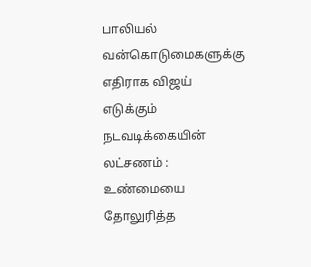பாலியல் வன்கொடுமைகளுக்கு எதிராக விஜய் எடுக்கும் நடவடிக்கையின் லட்சணம் : உண்மையை தோலுரித்த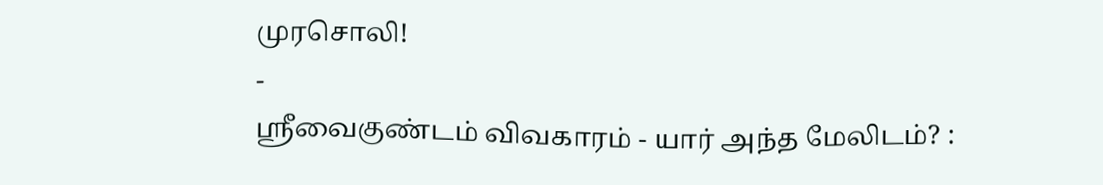முரசொலி!
-
ஸ்ரீவைகுண்டம் விவகாரம் - யார் அந்த மேலிடம்? :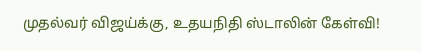முதல்வர் விஜய்க்கு, உதயநிதி ஸ்டாலின் கேள்வி!